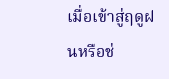เมื่อเข้าสู่ฤดูฝนหรือช่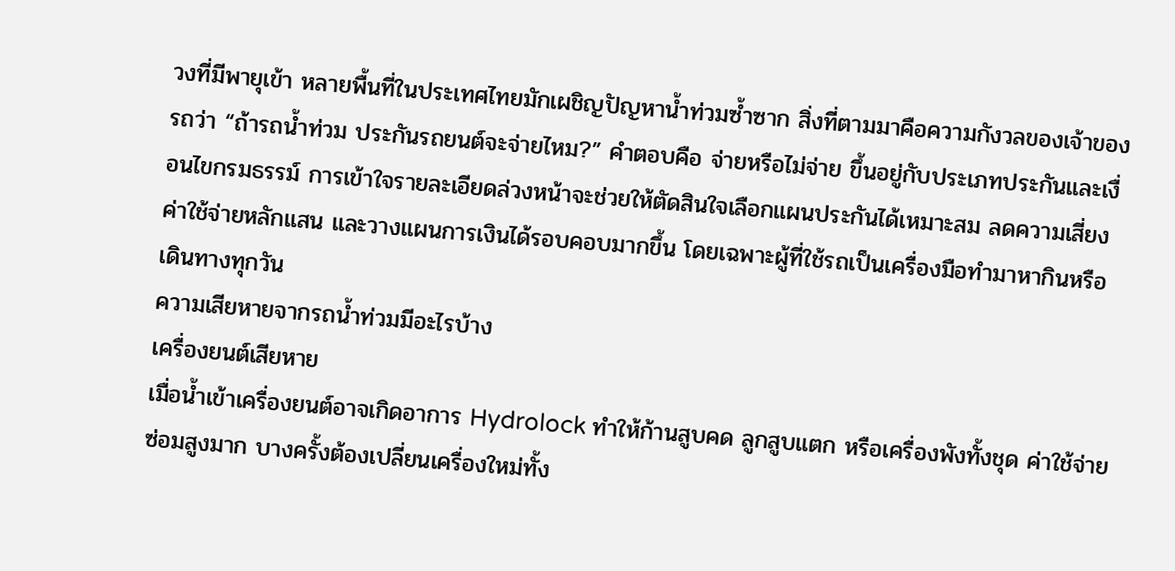วงที่มีพายุเข้า หลายพื้นที่ในประเทศไทยมักเผชิญปัญหาน้ำท่วมซ้ำซาก สิ่งที่ตามมาคือความกังวลของเจ้าของรถว่า “ถ้ารถน้ำท่วม ประกันรถยนต์จะจ่ายไหม?” คำตอบคือ จ่ายหรือไม่จ่าย ขึ้นอยู่กับประเภทประกันและเงื่อนไขกรมธรรม์ การเข้าใจรายละเอียดล่วงหน้าจะช่วยให้ตัดสินใจเลือกแผนประกันได้เหมาะสม ลดความเสี่ยงค่าใช้จ่ายหลักแสน และวางแผนการเงินได้รอบคอบมากขึ้น โดยเฉพาะผู้ที่ใช้รถเป็นเครื่องมือทำมาหากินหรือเดินทางทุกวัน
ความเสียหายจากรถน้ำท่วมมีอะไรบ้าง
เครื่องยนต์เสียหาย
เมื่อน้ำเข้าเครื่องยนต์อาจเกิดอาการ Hydrolock ทำให้ก้านสูบคด ลูกสูบแตก หรือเครื่องพังทั้งชุด ค่าใช้จ่ายซ่อมสูงมาก บางครั้งต้องเปลี่ยนเครื่องใหม่ทั้ง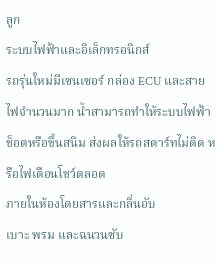ลูก
ระบบไฟฟ้าและอิเล็กทรอนิกส์
รถรุ่นใหม่มีเซนเซอร์ กล่อง ECU และสายไฟจำนวนมาก น้ำสามารถทำให้ระบบไฟฟ้าช็อตหรือขึ้นสนิม ส่งผลให้รถสตาร์ทไม่ติด หรือไฟเตือนโชว์ตลอด
ภายในห้องโดยสารและกลิ่นอับ
เบาะ พรม และฉนวนซับ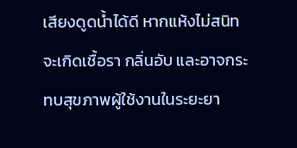เสียงดูดน้ำได้ดี หากแห้งไม่สนิทจะเกิดเชื้อรา กลิ่นอับ และอาจกระทบสุขภาพผู้ใช้งานในระยะยา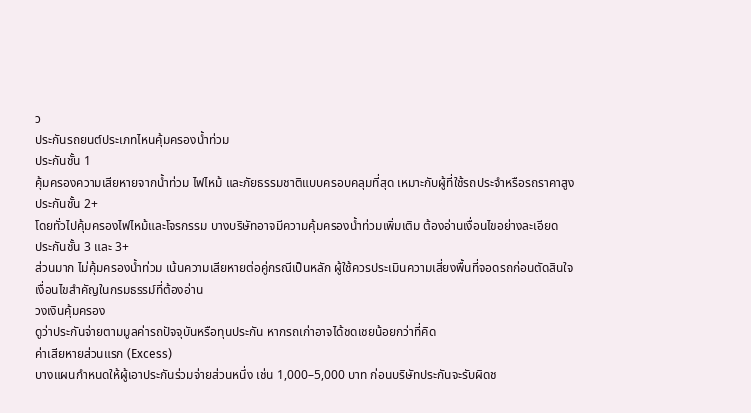ว
ประกันรถยนต์ประเภทไหนคุ้มครองน้ำท่วม
ประกันชั้น 1
คุ้มครองความเสียหายจากน้ำท่วม ไฟไหม้ และภัยธรรมชาติแบบครอบคลุมที่สุด เหมาะกับผู้ที่ใช้รถประจำหรือรถราคาสูง
ประกันชั้น 2+
โดยทั่วไปคุ้มครองไฟไหม้และโจรกรรม บางบริษัทอาจมีความคุ้มครองน้ำท่วมเพิ่มเติม ต้องอ่านเงื่อนไขอย่างละเอียด
ประกันชั้น 3 และ 3+
ส่วนมาก ไม่คุ้มครองน้ำท่วม เน้นความเสียหายต่อคู่กรณีเป็นหลัก ผู้ใช้ควรประเมินความเสี่ยงพื้นที่จอดรถก่อนตัดสินใจ
เงื่อนไขสำคัญในกรมธรรม์ที่ต้องอ่าน
วงเงินคุ้มครอง
ดูว่าประกันจ่ายตามมูลค่ารถปัจจุบันหรือทุนประกัน หากรถเก่าอาจได้ชดเชยน้อยกว่าที่คิด
ค่าเสียหายส่วนแรก (Excess)
บางแผนกำหนดให้ผู้เอาประกันร่วมจ่ายส่วนหนึ่ง เช่น 1,000–5,000 บาท ก่อนบริษัทประกันจะรับผิดช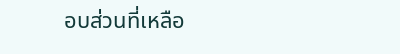อบส่วนที่เหลือ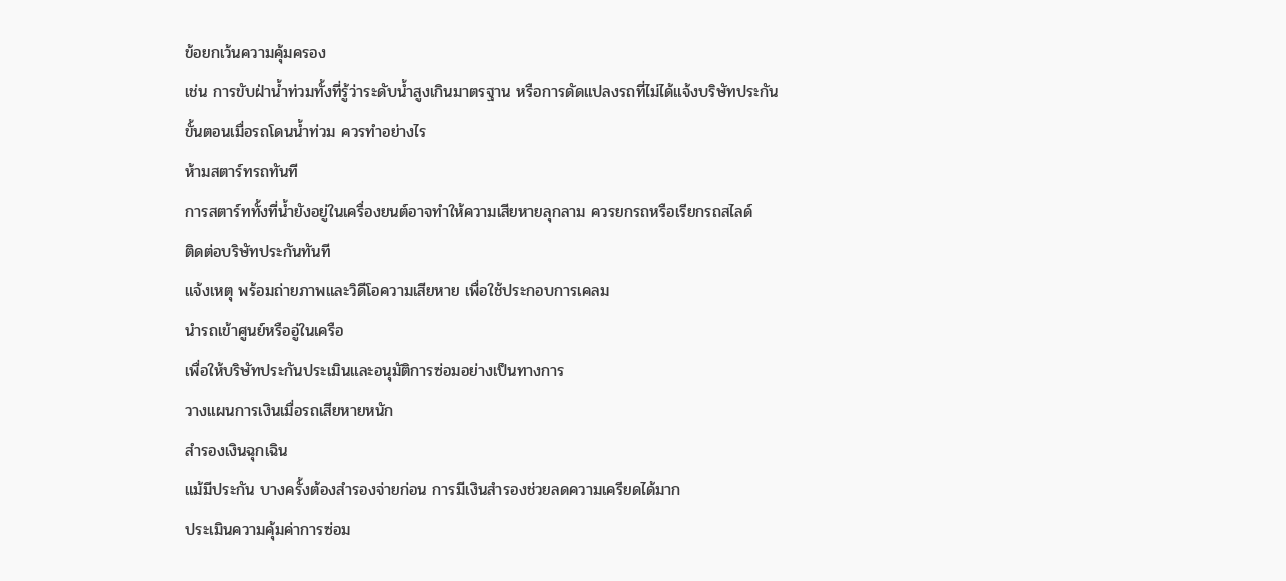ข้อยกเว้นความคุ้มครอง
เช่น การขับฝ่าน้ำท่วมทั้งที่รู้ว่าระดับน้ำสูงเกินมาตรฐาน หรือการดัดแปลงรถที่ไม่ได้แจ้งบริษัทประกัน
ขั้นตอนเมื่อรถโดนน้ำท่วม ควรทำอย่างไร
ห้ามสตาร์ทรถทันที
การสตาร์ททั้งที่น้ำยังอยู่ในเครื่องยนต์อาจทำให้ความเสียหายลุกลาม ควรยกรถหรือเรียกรถสไลด์
ติดต่อบริษัทประกันทันที
แจ้งเหตุ พร้อมถ่ายภาพและวิดีโอความเสียหาย เพื่อใช้ประกอบการเคลม
นำรถเข้าศูนย์หรืออู่ในเครือ
เพื่อให้บริษัทประกันประเมินและอนุมัติการซ่อมอย่างเป็นทางการ
วางแผนการเงินเมื่อรถเสียหายหนัก
สำรองเงินฉุกเฉิน
แม้มีประกัน บางครั้งต้องสำรองจ่ายก่อน การมีเงินสำรองช่วยลดความเครียดได้มาก
ประเมินความคุ้มค่าการซ่อม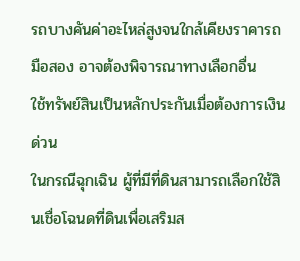รถบางคันค่าอะไหล่สูงจนใกล้เคียงราคารถมือสอง อาจต้องพิจารณาทางเลือกอื่น
ใช้ทรัพย์สินเป็นหลักประกันเมื่อต้องการเงินด่วน
ในกรณีฉุกเฉิน ผู้ที่มีที่ดินสามารถเลือกใช้สินเชื่อโฉนดที่ดินเพื่อเสริมส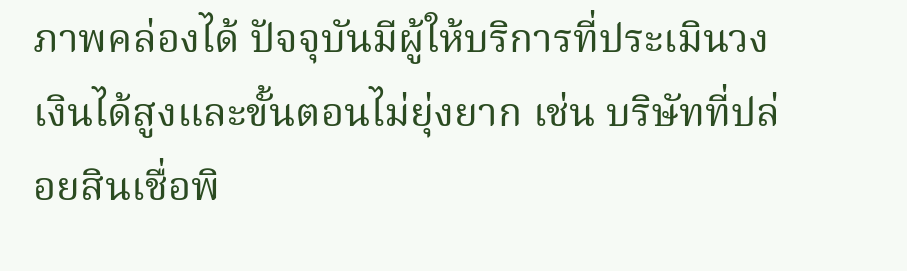ภาพคล่องได้ ปัจจุบันมีผู้ให้บริการที่ประเมินวงเงินได้สูงและขั้นตอนไม่ยุ่งยาก เช่น บริษัทที่ปล่อยสินเชื่อพิ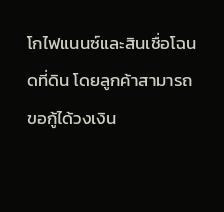โกไฟแนนซ์และสินเชื่อโฉนดที่ดิน โดยลูกค้าสามารถขอกู้ได้วงเงิน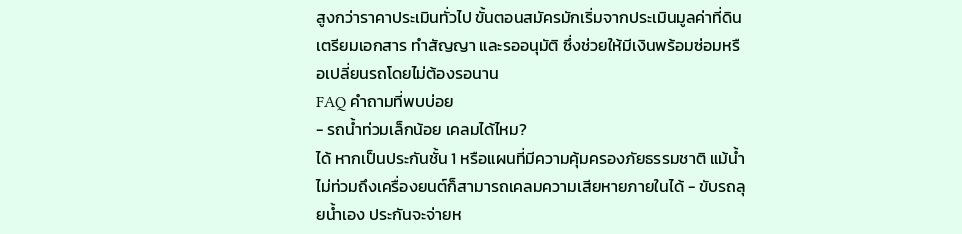สูงกว่าราคาประเมินทั่วไป ขั้นตอนสมัครมักเริ่มจากประเมินมูลค่าที่ดิน เตรียมเอกสาร ทำสัญญา และรออนุมัติ ซึ่งช่วยให้มีเงินพร้อมซ่อมหรือเปลี่ยนรถโดยไม่ต้องรอนาน
FAQ คำถามที่พบบ่อย
- รถน้ำท่วมเล็กน้อย เคลมได้ไหม?
ได้ หากเป็นประกันชั้น 1 หรือแผนที่มีความคุ้มครองภัยธรรมชาติ แม้น้ำไม่ท่วมถึงเครื่องยนต์ก็สามารถเคลมความเสียหายภายในได้ - ขับรถลุยน้ำเอง ประกันจะจ่ายห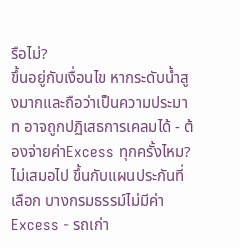รือไม่?
ขึ้นอยู่กับเงื่อนไข หากระดับน้ำสูงมากและถือว่าเป็นความประมาท อาจถูกปฏิเสธการเคลมได้ - ต้องจ่ายค่าExcess ทุกครั้งไหม?
ไม่เสมอไป ขึ้นกับแผนประกันที่เลือก บางกรมธรรม์ไม่มีค่า Excess - รถเก่า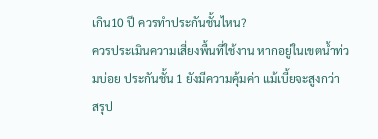เกิน10 ปี ควรทำประกันชั้นไหน?
ควรประเมินความเสี่ยงพื้นที่ใช้งาน หากอยู่ในเขตน้ำท่วมบ่อย ประกันชั้น 1 ยังมีความคุ้มค่า แม้เบี้ยจะสูงกว่า
สรุป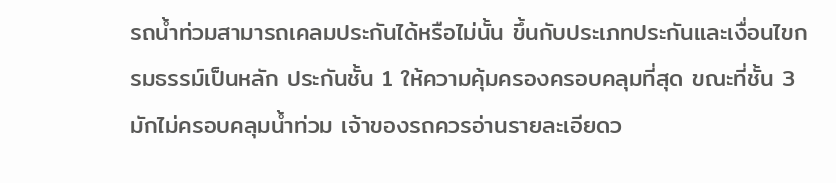รถน้ำท่วมสามารถเคลมประกันได้หรือไม่นั้น ขึ้นกับประเภทประกันและเงื่อนไขกรมธรรม์เป็นหลัก ประกันชั้น 1 ให้ความคุ้มครองครอบคลุมที่สุด ขณะที่ชั้น 3 มักไม่ครอบคลุมน้ำท่วม เจ้าของรถควรอ่านรายละเอียดว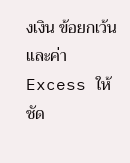งเงิน ข้อยกเว้น และค่า Excess ให้ชัด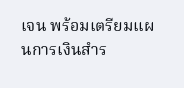เจน พร้อมเตรียมแผนการเงินสำร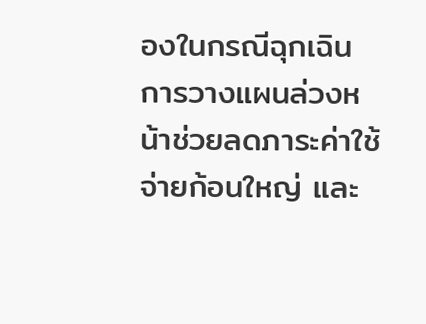องในกรณีฉุกเฉิน การวางแผนล่วงหน้าช่วยลดภาระค่าใช้จ่ายก้อนใหญ่ และ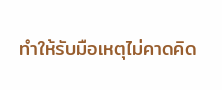ทำให้รับมือเหตุไม่คาดคิด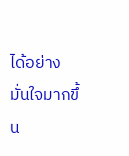ได้อย่างมั่นใจมากขึ้น